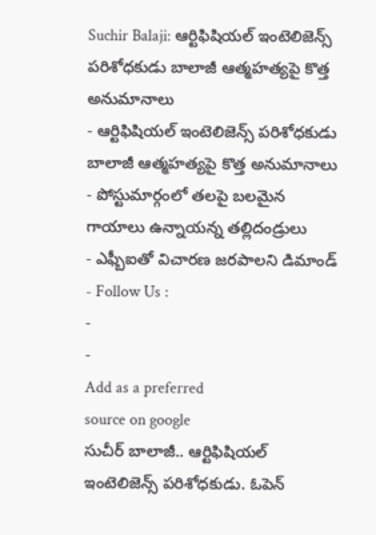Suchir Balaji: ఆర్టిఫిషియల్ ఇంటెలిజెన్స్ పరిశోధకుడు బాలాజీ ఆత్మహత్యపై కొత్త అనుమానాలు
- ఆర్టిఫిషియల్ ఇంటెలిజెన్స్ పరిశోధకుడు బాలాజీ ఆత్మహత్యపై కొత్త అనుమానాలు
- పోస్టుమార్గంలో తలపై బలమైన గాయాలు ఉన్నాయన్న తల్లిదండ్రులు
- ఎఫ్బీఐతో విచారణ జరపాలని డిమాండ్
- Follow Us :
-
-
Add as a preferred
source on google
సుచీర్ బాలాజీ.. ఆర్టిఫిషియల్ ఇంటెలిజెన్స్ పరిశోధకుడు. ఓపెన్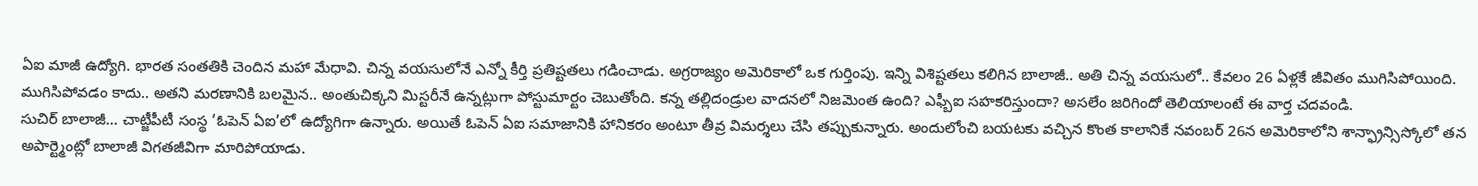ఏఐ మాజీ ఉద్యోగి. భారత సంతతికి చెందిన మహా మేధావి. చిన్న వయసులోనే ఎన్నో కీర్తి ప్రతిష్టతలు గడించాడు. అగ్రరాజ్యం అమెరికాలో ఒక గుర్తింపు. ఇన్ని విశిష్టతలు కలిగిన బాలాజీ.. అతి చిన్న వయసులో.. కేవలం 26 ఏళ్లకే జీవితం ముగిసిపోయింది. ముగిసిపోవడం కాదు.. అతని మరణానికి బలమైన.. అంతుచిక్కని మిస్టరీనే ఉన్నట్లుగా పోస్టుమార్టం చెబుతోంది. కన్న తల్లిదండ్రుల వాదనలో నిజమెంత ఉంది? ఎఫ్బీఐ సహకరిస్తుందా? అసలేం జరిగిందో తెలియాలంటే ఈ వార్త చదవండి.
సుచిర్ బాలాజీ… చాట్జీపీటీ సంస్థ ‘ఓపెన్ ఏఐ’లో ఉద్యోగిగా ఉన్నారు. అయితే ఓపెన్ ఏఐ సమాజానికి హానికరం అంటూ తీవ్ర విమర్శలు చేసి తప్పుకున్నారు. అందులోంచి బయటకు వచ్చిన కొంత కాలానికే నవంబర్ 26న అమెరికాలోని శాన్ఫ్రాన్సిస్కోలో తన అపార్ట్మెంట్లో బాలాజీ విగతజీవిగా మారిపోయాడు.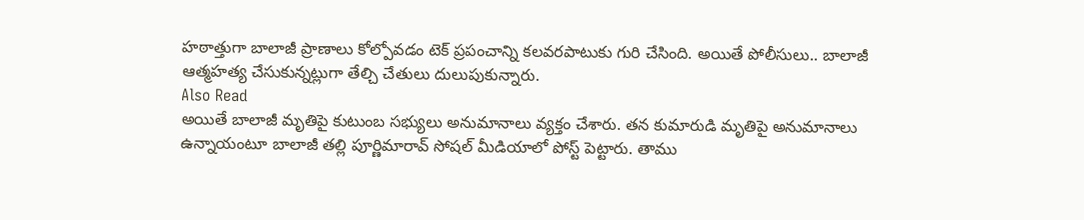హఠాత్తుగా బాలాజీ ప్రాణాలు కోల్పోవడం టెక్ ప్రపంచాన్ని కలవరపాటుకు గురి చేసింది. అయితే పోలీసులు.. బాలాజీ ఆత్మహత్య చేసుకున్నట్లుగా తేల్చి చేతులు దులుపుకున్నారు.
Also Read
అయితే బాలాజీ మృతిపై కుటుంబ సభ్యులు అనుమానాలు వ్యక్తం చేశారు. తన కుమారుడి మృతిపై అనుమానాలు ఉన్నాయంటూ బాలాజీ తల్లి పూర్ణిమారావ్ సోషల్ మీడియాలో పోస్ట్ పెట్టారు. తాము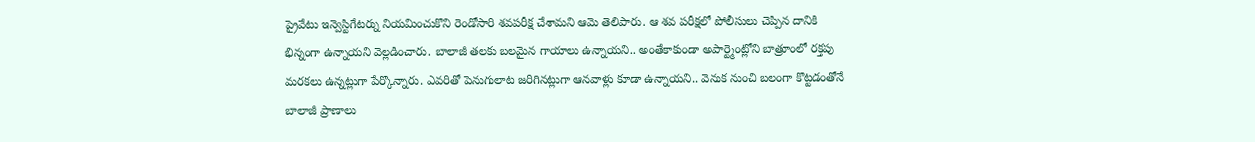ప్రైవేటు ఇన్వెస్టిగేటర్ను నియమించుకొని రెండోసారి శవపరీక్ష చేశామని ఆమె తెలిపారు. ఆ శవ పరీక్షలో పోలీసులు చెప్పిన దానికి భిన్నంగా ఉన్నాయని వెల్లడించారు. బాలాజీ తలకు బలమైన గాయాలు ఉన్నాయని.. అంతేకాకుండా అపార్ట్మెంట్లోని బాత్రూంలో రక్తపు మరకలు ఉన్నట్లుగా పేర్కొన్నారు. ఎవరితో పెనుగులాట జరిగినట్లుగా ఆనవాళ్లు కూడా ఉన్నాయని.. వెనుక నుంచి బలంగా కొట్టడంతోనే బాలాజీ ప్రాణాలు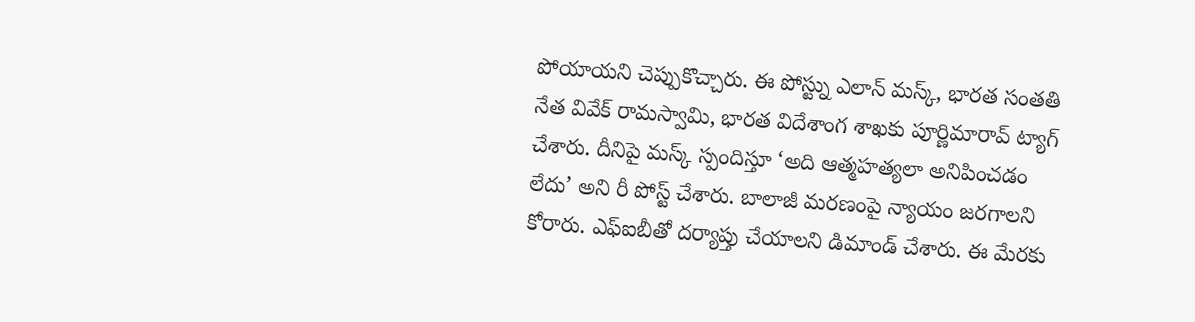పోయాయని చెప్పుకొచ్చారు. ఈ పోస్ట్ను ఎలాన్ మస్క్, భారత సంతతి నేత వివేక్ రామస్వామి, భారత విదేశాంగ శాఖకు పూర్ణిమారావ్ ట్యాగ్ చేశారు. దీనిపై మస్క్ స్పందిస్తూ ‘అది ఆత్మహత్యలా అనిపించడం లేదు’ అని రీ పోస్ట్ చేశారు. బాలాజీ మరణంపై న్యాయం జరగాలని కోరారు. ఎఫ్ఐబీతో దర్యాప్తు చేయాలని డిమాండ్ చేశారు. ఈ మేరకు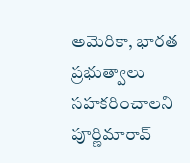అమెరికా, భారత ప్రభుత్వాలు సహకరించాలని పూర్ణిమారావ్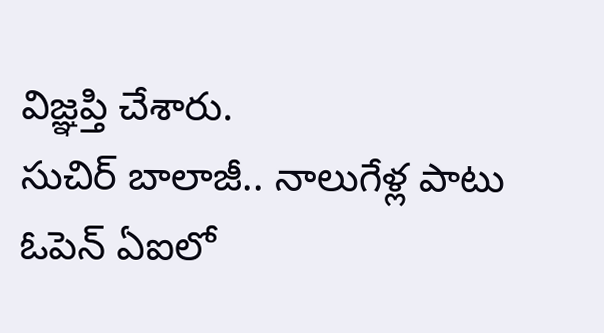విజ్ఞప్తి చేశారు.
సుచిర్ బాలాజీ.. నాలుగేళ్ల పాటు ఓపెన్ ఏఐలో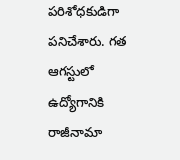పరిశోధకుడిగా పనిచేశారు. గత ఆగస్టులో ఉద్యోగానికి రాజీనామా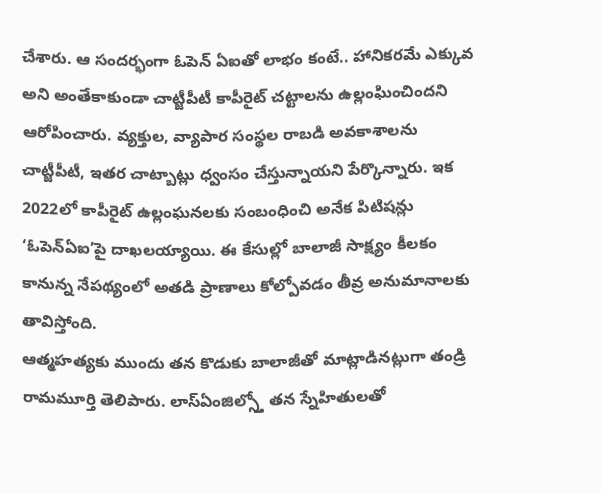చేశారు. ఆ సందర్భంగా ఓపెన్ ఏఐతో లాభం కంటే.. హానికరమే ఎక్కువ అని అంతేకాకుండా చాట్జీపీటీ కాపీరైట్ చట్టాలను ఉల్లంఘించిందని ఆరోపించారు. వ్యక్తుల, వ్యాపార సంస్థల రాబడి అవకాశాలను చాట్జీపీటీ, ఇతర చాట్బాట్లు ధ్వంసం చేస్తున్నాయని పేర్కొన్నారు. ఇక 2022లో కాపీరైట్ ఉల్లంఘనలకు సంబంధించి అనేక పిటిషన్లు ‘ఓపెన్ఏఐ’పై దాఖలయ్యాయి. ఈ కేసుల్లో బాలాజీ సాక్ష్యం కీలకం కానున్న నేపథ్యంలో అతడి ప్రాణాలు కోల్పోవడం తీవ్ర అనుమానాలకు తావిస్తోంది.
ఆత్మహత్యకు ముందు తన కొడుకు బాలాజీతో మాట్లాడినట్లుగా తండ్రి రామమూర్తి తెలిపారు. లాస్ఏంజిల్స్తో తన స్నేహితులతో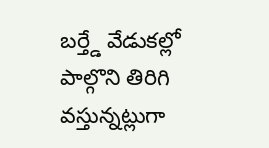బర్త్డే వేడుకల్లో పాల్గొని తిరిగి వస్తున్నట్లుగా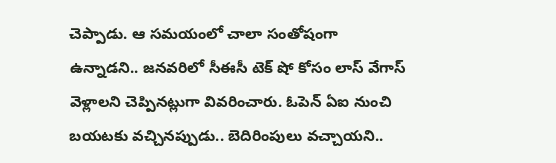చెప్పాడు. ఆ సమయంలో చాలా సంతోషంగా ఉన్నాడని.. జనవరిలో సీఈసీ టెక్ షో కోసం లాస్ వేగాస్ వెళ్లాలని చెప్పినట్లుగా వివరించారు. ఓపెన్ ఏఐ నుంచి బయటకు వచ్చినప్పుడు.. బెదిరింపులు వచ్చాయని..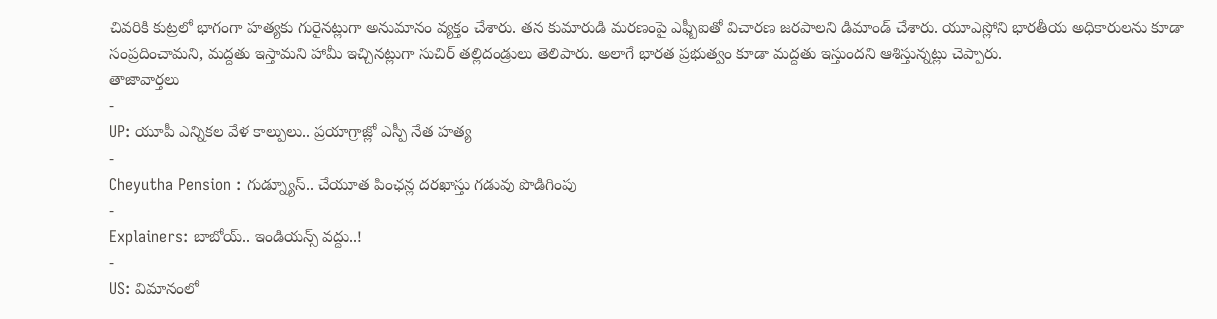చివరికి కుట్రలో భాగంగా హత్యకు గురైనట్లుగా అనుమానం వ్యక్తం చేశారు. తన కుమారుడి మరణంపై ఎఫ్బీఐతో విచారణ జరపాలని డిమాండ్ చేశారు. యూఎస్లోని భారతీయ అధికారులను కూడా సంప్రదించామని, మద్దతు ఇస్తామని హామీ ఇచ్చినట్లుగా సుచిర్ తల్లిదండ్రులు తెలిపారు. అలాగే భారత ప్రభుత్వం కూడా మద్దతు ఇస్తుందని ఆశిస్తున్నట్లు చెప్పారు.
తాజావార్తలు
-
UP: యూపీ ఎన్నికల వేళ కాల్పులు.. ప్రయాగ్రాజ్లో ఎస్పీ నేత హత్య
-
Cheyutha Pension : గుడ్న్యూస్.. చేయూత పింఛన్ల దరఖాస్తు గడువు పొడిగింపు
-
Explainers: బాబోయ్.. ఇండియన్స్ వద్దు..!
-
US: విమానంలో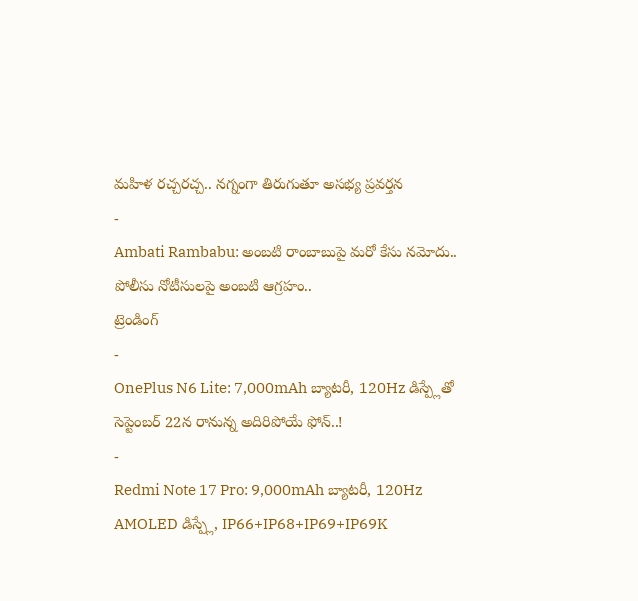మహిళ రచ్చరచ్చ.. నగ్నంగా తిరుగుతూ అసభ్య ప్రవర్తన
-
Ambati Rambabu: అంబటి రాంబాబుపై మరో కేసు నమోదు.. పోలీసు నోటీసులపై అంబటి ఆగ్రహం..
ట్రెండింగ్
-
OnePlus N6 Lite: 7,000mAh బ్యాటరీ, 120Hz డిస్ప్లేతో సెప్టెంబర్ 22న రానున్న అదిరిపోయే ఫోన్..!
-
Redmi Note 17 Pro: 9,000mAh బ్యాటరీ, 120Hz AMOLED డిస్ప్లే, IP66+IP68+IP69+IP69K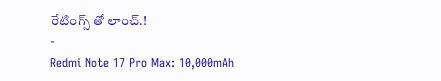రేటింగ్స్ తో లాంచ్.!
-
Redmi Note 17 Pro Max: 10,000mAh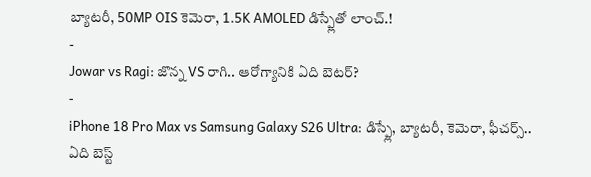బ్యాటరీ, 50MP OIS కెమెరా, 1.5K AMOLED డిస్ప్లేతో లాంచ్.!
-
Jowar vs Ragi: జొన్న VS రాగి.. ఆరోగ్యానికి ఏది బెటర్?
-
iPhone 18 Pro Max vs Samsung Galaxy S26 Ultra: డిస్ప్లే, బ్యాటరీ, కెమెరా, ఫీచర్స్.. ఏది బెస్ట్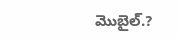మొబైల్.?